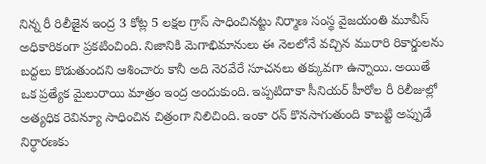నిన్న రీ రిలీజైన ఇంద్ర 3 కోట్ల 5 లక్షల గ్రాస్ సాధించినట్టు నిర్మాణ సంస్థ వైజయంతి మూవీస్ అధికారికంగా ప్రకటించింది. నిజానికి మెగాభిమానులు ఈ నెలలోనే వచ్చిన మురారి రికార్డులను బద్దలు కొడుతుందని ఆశించారు కానీ అది నెరవేరే సూచనలు తక్కువగా ఉన్నాయి. అయితే ఒక ప్రత్యేక మైలురాయి మాత్రం ఇంద్ర అందుకుంది. ఇప్పటిదాకా సీనియర్ హీరోల రీ రిలీజుల్లో అత్యధిక రెవిన్యూ సాధించిన చిత్రంగా నిలిచింది. ఇంకా రన్ కొనసాగుతుంది కాబట్టి అప్పుడే నిర్ధారణకు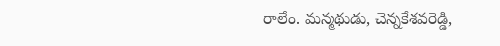రాలేం. మన్మథుడు, చెన్నకేశవరెడ్డి,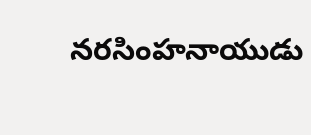నరసింహనాయుడు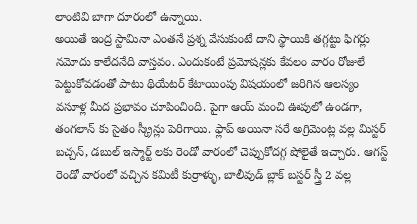లాంటివి బాగా దూరంలో ఉన్నాయి.
అయితే ఇంద్ర స్టామినా ఎంతనే ప్రశ్న వేసుకుంటే దాని స్థాయికి తగ్గట్టు ఫిగర్లు నమోదు కాలేదనేది వాస్తవం. ఎందుకంటే ప్రమోషన్లకు కేవలం వారం రోజులే పెట్టుకోవడంతో పాటు థియేటర్ కేటాయింపు విషయంలో జరిగిన ఆలస్యం వసూళ్ల మీద ప్రభావం చూపించింది. పైగా ఆయ్ మంచి ఊపులో ఉండగా, తంగలాన్ కు సైతం స్క్రీన్లు పెరిగాయి. ఫ్లాప్ అయినా సరే అగ్రిమెంట్ల వల్ల మిస్టర్ బచ్చన్, డబుల్ ఇస్మార్ట్ లకు రెండో వారంలో చెప్పుకోదగ్గ షోలైతే ఇచ్చారు. ఆగస్ట్ రెండో వారంలో వచ్చిన కమిటీ కుర్రాళ్ళు, బాలీవుడ్ బ్లాక్ బస్టర్ స్త్రీ 2 వల్ల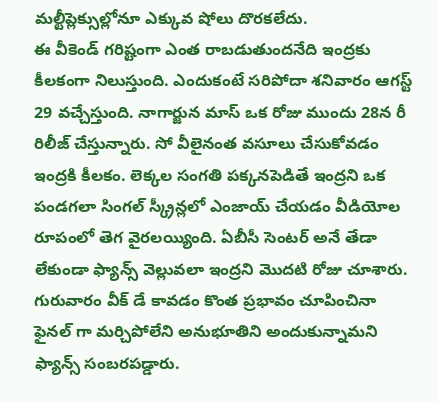మల్టీప్లెక్సుల్లోనూ ఎక్కువ షోలు దొరకలేదు.
ఈ వీకెండ్ గరిష్టంగా ఎంత రాబడుతుందనేది ఇంద్రకు కీలకంగా నిలుస్తుంది. ఎందుకంటే సరిపోదా శనివారం ఆగస్ట్ 29 వచ్చేస్తుంది. నాగార్జున మాస్ ఒక రోజు ముందు 28న రీ రిలీజ్ చేస్తున్నారు. సో వీలైనంత వసూలు చేసుకోవడం ఇంద్రకి కీలకం. లెక్కల సంగతి పక్కనపెడితే ఇంద్రని ఒక పండగలా సింగల్ స్క్రీన్లలో ఎంజాయ్ చేయడం వీడియోల రూపంలో తెగ వైరలయ్యింది. ఏబీసీ సెంటర్ అనే తేడా లేకుండా ఫ్యాన్స్ వెల్లువలా ఇంద్రని మొదటి రోజు చూశారు. గురువారం వీక్ డే కావడం కొంత ప్రభావం చూపించినా ఫైనల్ గా మర్చిపోలేని అనుభూతిని అందుకున్నామని ఫ్యాన్స్ సంబరపడ్డారు.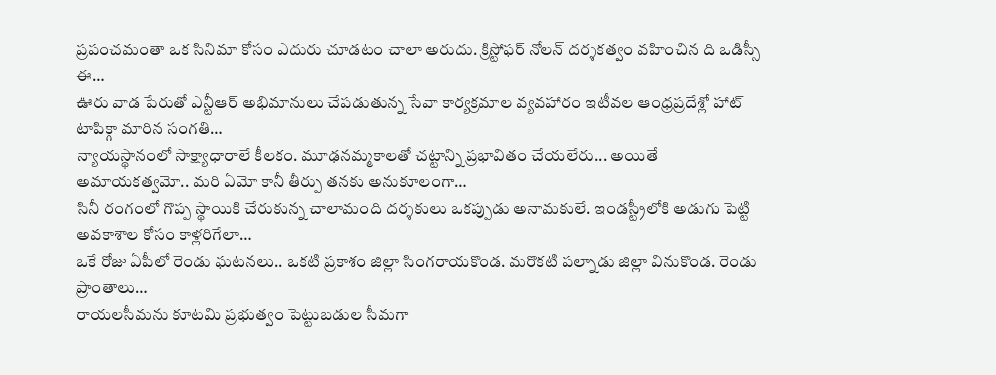ప్రపంచమంతా ఒక సినిమా కోసం ఎదురు చూడటం చాలా అరుదు. క్రిస్టోఫర్ నోలన్ దర్శకత్వం వహించిన ది ఒడిస్సీ ఈ…
ఊరు వాడ పేరుతో ఎన్టీఆర్ అభిమానులు చేపడుతున్న సేవా కార్యక్రమాల వ్యవహారం ఇటీవల ఆంధ్రప్రదేశ్లో హాట్ టాపిక్గా మారిన సంగతి…
న్యాయస్థానంలో సాక్ష్యాధారాలే కీలకం. మూఢనమ్మకాలతో చట్టాన్ని ప్రభావితం చేయలేరు... అయితే అమాయకత్వమో.. మరి ఏమో కానీ తీర్పు తనకు అనుకూలంగా…
సినీ రంగంలో గొప్ప స్థాయికి చేరుకున్న చాలామంది దర్శకులు ఒకప్పుడు అనామకులే. ఇండస్ట్రీలోకి అడుగు పెట్టి అవకాశాల కోసం కాళ్లరిగేలా…
ఒకే రోజు ఏపీలో రెండు ఘటనలు.. ఒకటి ప్రకాశం జిల్లా సింగరాయకొండ. మరొకటి పల్నాడు జిల్లా వినుకొండ. రెండు ప్రాంతాలు…
రాయలసీమను కూటమి ప్రభుత్వం పెట్టుబడుల సీమగా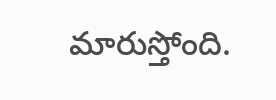మారుస్తోంది.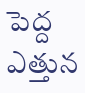పెద్ద ఎత్తున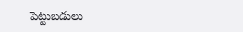పెట్టుబడులు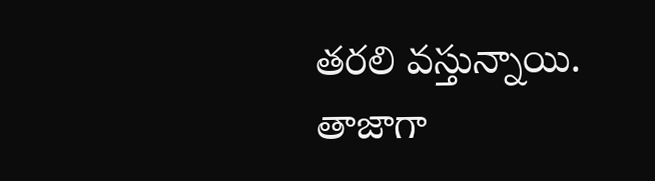తరలి వస్తున్నాయి. తాజాగా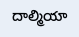దాల్మియా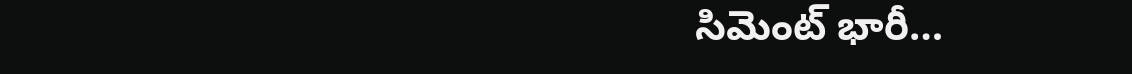సిమెంట్ భారీ…